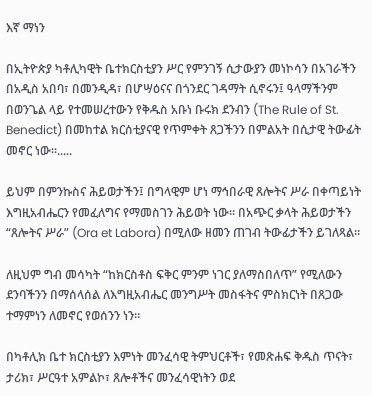እኛ ማነን

በኢትዮጵያ ካቶሊካዊት ቤተክርስቲያን ሥር የምንገኝ ሲታውያን መነኮሳን በአገራችን በአዲስ አበባ፣ በመንዲዳ፣ በሆሣዕናና በጎንደር ገዳማት ሲኖሩን፤ ዓላማችንም በወንጌል ላይ የተመሠረተውን የቅዱስ አቡነ ቡሩክ ደንብን (The Rule of St. Benedict) በመከተል ክርሰቲያናዊ የጥምቀት ጸጋችንን በምልአት በሲታዊ ትውፊት መኖር ነው።.....

ይህም በምንኩስና ሕይወታችን፤ በግላዊም ሆነ ማኅበራዊ ጸሎትና ሥራ በቀጣይነት እግዚአብሔርን የመፈለግና የማመስገን ሕይወት ነው። በአጭር ቃላት ሕይወታችን “ጸሎትና ሥራ” (Ora et Labora) በሚለው ዘመን ጠገብ ትውፊታችን ይገለጻል።

ለዚህም ግብ መሳካት “ከክርስቶስ ፍቅር ምንም ነገር ያለማስበለጥ” የሚለውን ደንባችንን በማሰላሰል ለእግዚአብሔር መንግሥት መስፋትና ምስክርነት በጸጋው ተማምነን ለመኖር የወሰንን ነን።

በካቶሊክ ቤተ ክርስቲያን እምነት መንፈሳዊ ትምህርቶች፣ የመጽሐፍ ቅዱስ ጥናት፣ ታሪክ፣ ሥርዓተ አምልኮ፣ ጸሎቶችና መንፈሳዊነትን ወደ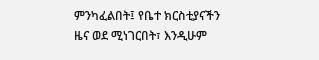ምንካፈልበት፤ የቤተ ክርስቲያናችን ዜና ወደ ሚነገርበት፣ እንዲሁም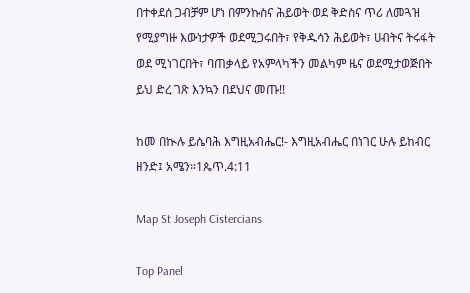በተቀደሰ ጋብቻም ሆነ በምንኩስና ሕይወት ወደ ቅድስና ጥሪ ለመጓዝ የሚያግዙ እውነታዎች ወደሚጋሩበት፣ የቅዱሳን ሕይወት፣ ሀብትና ትሩፋት ወደ ሚነገርበት፣ ባጠቃላይ የአምላካችን መልካም ዜና ወደሚታወጅበት ይህ ድረ ገጽ እንኳን በደህና መጡ!!

ከመ በኲሉ ይሴባሕ እግዚአብሔር!- እግዚአብሔር በነገር ሁሉ ይከብር ዘንድ፤ አሜን።1ጴጥ.4:11

Map St Joseph Cistercians

Top Panel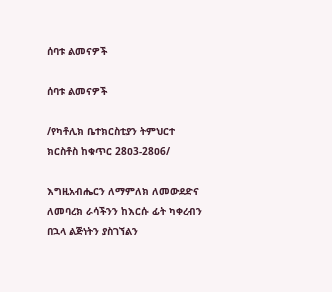ሰባቱ ልመናዎች

ሰባቱ ልመናዎች

/የካቶሊክ ቤተክርስቲያን ትምህርተ ክርስቶስ ከቁጥር 28ዐ3-28ዐ6/

እግዚአብሔርን ለማምለክ ለመውደድና ለመባረክ ራሳችንን ከእርሱ ፊት ካቀረብን በኋላ ልጅነትን ያስገኘልን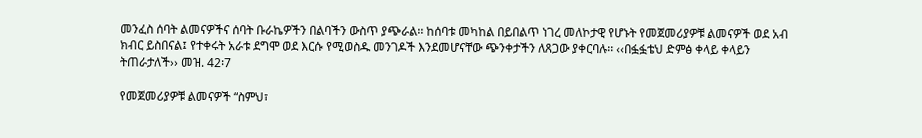መንፈስ ሰባት ልመናዎችና ሰባት ቡራኬዎችን በልባችን ውስጥ ያጭራል፡፡ ከሰባቱ መካከል በይበልጥ ነገረ መለኮታዊ የሆኑት የመጀመሪያዎቹ ልመናዎች ወደ አብ ክብር ይስበናል፤ የተቀሩት አራቱ ደግሞ ወደ እርሱ የሚወስዱ መንገዶች እንደመሆናቸው ጭንቀታችን ለጸጋው ያቀርባሉ፡፡ ‹‹በፏፏቴህ ድምፅ ቀላይ ቀላይን ትጠራታለች›› መዝ. 42፡7

የመጀመሪያዎቹ ልመናዎች “ስምህ፣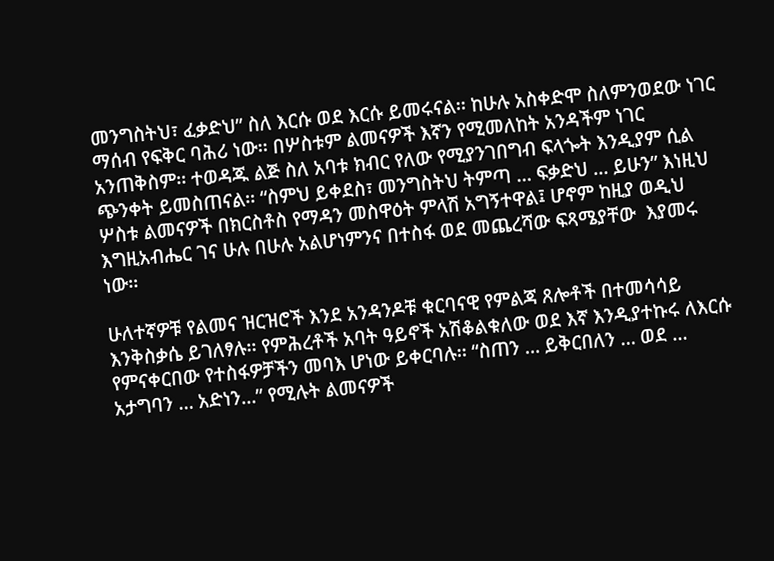መንግስትህ፣ ፈቃድህ” ስለ እርሱ ወደ እርሱ ይመሩናል፡፡ ከሁሉ አስቀድሞ ስለምንወደው ነገር ማሰብ የፍቅር ባሕሪ ነው፡፡ በሦስቱም ልመናዎች እኛን የሚመለከት አንዳችም ነገር አንጠቅስም፡፡ ተወዳጁ ልጅ ስለ አባቱ ክብር የለው የሚያንገበግብ ፍላጐት እንዲያም ሲል ጭንቀት ይመስጠናል፡፡ “ስምህ ይቀደስ፣ መንግስትህ ትምጣ … ፍቃድህ … ይሁን” እነዚህ ሦስቱ ልመናዎች በክርስቶስ የማዳን መስዋዕት ምላሽ አግኝተዋል፤ ሆኖም ከዚያ ወዲህ እግዚአብሔር ገና ሁሉ በሁሉ አልሆነምንና በተስፋ ወደ መጨረሻው ፍጻሜያቸው  እያመሩ ነው፡፡

ሁለተኛዎቹ የልመና ዝርዝሮች እንደ አንዳንዶቹ ቁርባናዊ የምልጃ ጸሎቶች በተመሳሳይ እንቅስቃሴ ይገለፃሉ፡፡ የምሕረቶች አባት ዓይኖች አሽቆልቁለው ወደ እኛ እንዲያተኩሩ ለእርሱ የምናቀርበው የተስፋዎቻችን መባእ ሆነው ይቀርባሉ፡፡ “ስጠን … ይቅርበለን … ወደ … አታግባን … አድነን…” የሚሉት ልመናዎች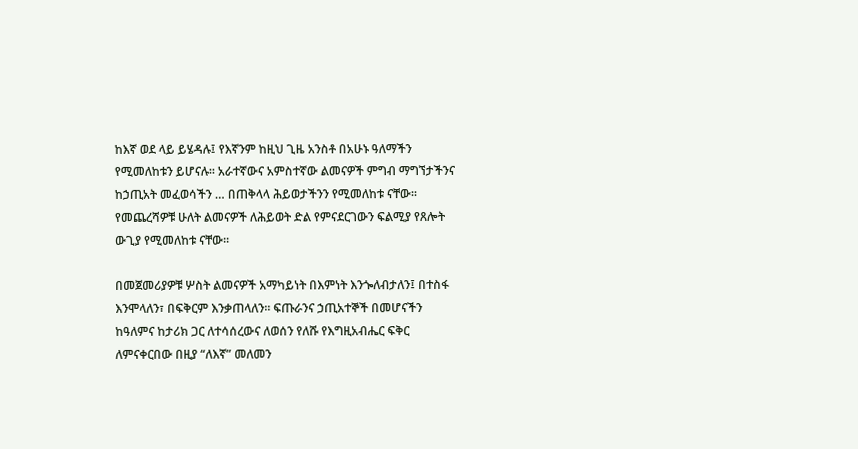ከእኛ ወደ ላይ ይሄዳሉ፤ የእኛንም ከዚህ ጊዜ አንስቶ በአሁኑ ዓለማችን የሚመለከቱን ይሆናሉ፡፡ አራተኛውና አምስተኛው ልመናዎች ምግብ ማግኘታችንና ከኃጢአት መፈወሳችን … በጠቅላላ ሕይወታችንን የሚመለከቱ ናቸው፡፡ የመጨረሻዎቹ ሁለት ልመናዎች ለሕይወት ድል የምናደርገውን ፍልሚያ የጸሎት ውጊያ የሚመለከቱ ናቸው፡፡

በመጀመሪያዎቹ ሦስት ልመናዎች አማካይነት በእምነት እንጐለብታለን፤ በተስፋ እንሞላለን፣ በፍቅርም እንቃጠላለን፡፡ ፍጡራንና ኃጢአተኞች በመሆናችን ከዓለምና ከታሪክ ጋር ለተሳሰረውና ለወሰን የለሹ የእግዚአብሔር ፍቅር ለምናቀርበው በዚያ “ለእኛ” መለመን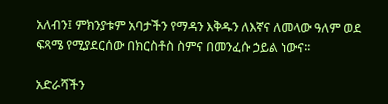አለብን፤ ምክንያቱም አባታችን የማዳን እቅዱን ለእኛና ለመላው ዓለም ወደ ፍጻሜ የሚያደርሰው በክርስቶስ ስምና በመንፈሱ ኃይል ነውና፡፡

አድራሻችን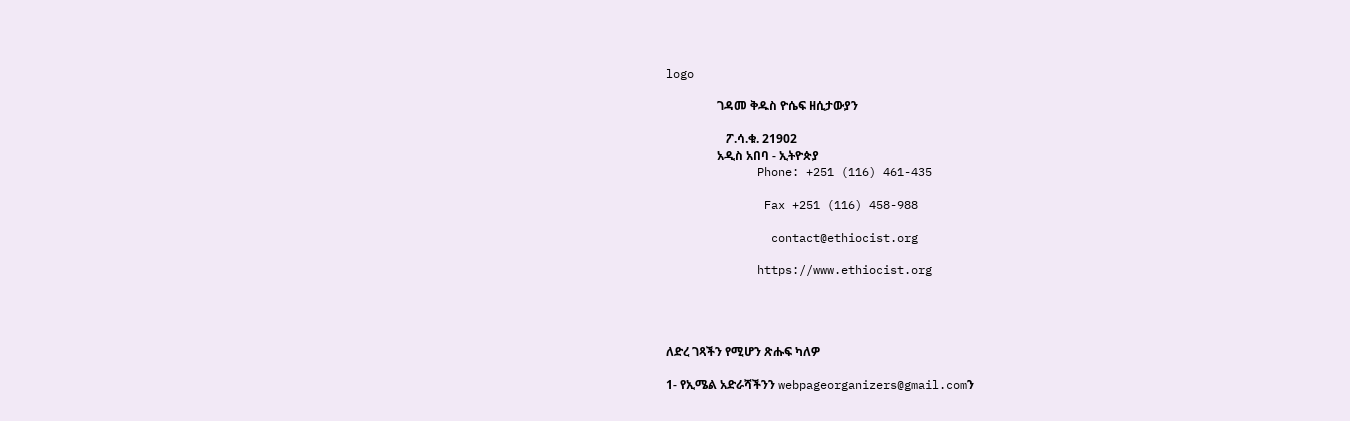logo

                 ገዳመ ቅዱስ ዮሴፍ ዘሲታውያን

                    ፖ.ሳ.ቁ. 21902
                 አዲስ አበባ - ኢትዮጵያ
             Phone: +251 (116) 461-435

              Fax +251 (116) 458-988

               contact@ethiocist.org

             https://www.ethiocist.org




ለድረ ገጻችን የሚሆን ጽሑፍ ካለዎ

1- የኢሜል አድራሻችንን webpageorganizers@gmail.comን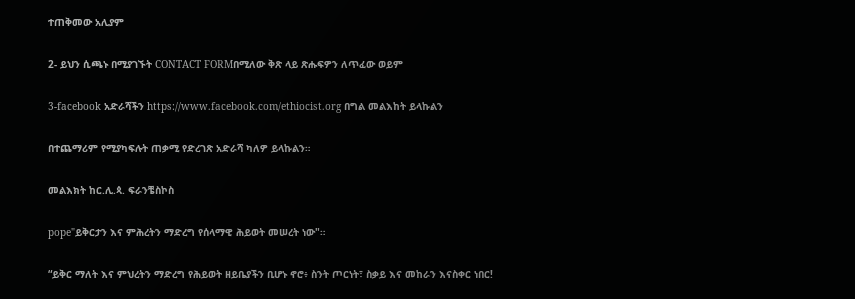ተጠቅመው አሊያም

2- ይህን ሲጫኑ በሚያገኙት CONTACT FORMበሚለው ቅጽ ላይ ጽሑፍዎን ለጥፈው ወይም

3-facebook አድራሻችን https://www.facebook.com/ethiocist.org በግል መልእከት ይላኩልን

በተጨማሪም የሚያካፍሉት ጠቃሚ የድረገጽ አድራሻ ካለዎ ይላኩልን።

መልእክት ከር.ሊ.ጳ. ፍራንቼስኮስ

pope"ይቅርታን እና ምሕረትን ማድረግ የሰላማዊ ሕይወት መሠረት ነው"።

“ይቅር ማለት እና ምህረትን ማድረግ የሕይወት ዘይቤያችን ቢሆኑ ኖሮ፥ ስንት ጦርነት፣ ስቃይ እና መከራን እናስቀር ነበር!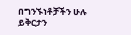በግንኙነቶቻችን ሁሉ ይቅርታን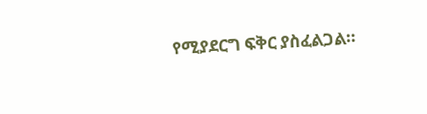የሚያደርግ ፍቅር ያስፈልጋል።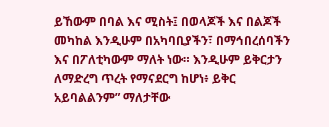ይኸውም በባል እና ሚስት፤ በወላጆች እና በልጆች መካከል እንዲሁም በአካባቢያችን፣ በማኅበረሰባችን እና በፖለቲካውም ማለት ነው። እንዲሁም ይቅርታን ለማድረግ ጥረት የማናደርግ ከሆነ፥ ይቅር አይባልልንም” ማለታቸው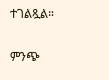ተገልጿል።

ምንጭ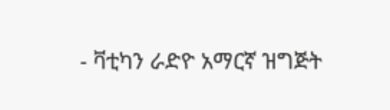- ቫቲካን ራድዮ አማርኛ ዝግጅት